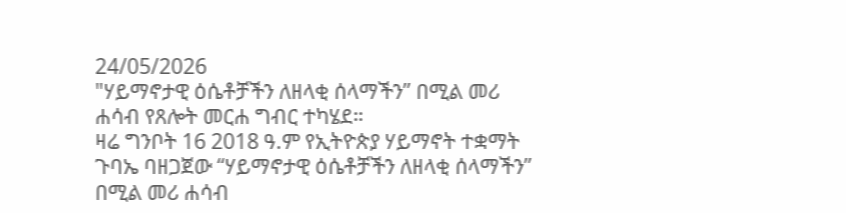24/05/2026
"ሃይማኖታዊ ዕሴቶቻችን ለዘላቂ ሰላማችን” በሚል መሪ ሐሳብ የጸሎት መርሐ ግብር ተካሄደ።
ዛሬ ግንቦት 16 2018 ዓ.ም የኢትዮጵያ ሃይማኖት ተቋማት ጉባኤ ባዘጋጀው “ሃይማኖታዊ ዕሴቶቻችን ለዘላቂ ሰላማችን” በሚል መሪ ሐሳብ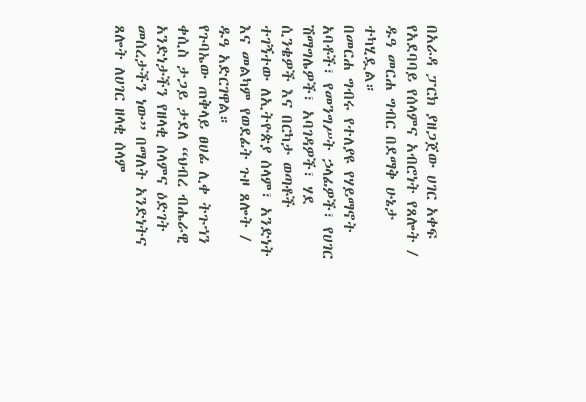በአራዳ ፓርክ ያዘጋጀው ሀገር አቀፍ የአደባባይ የሰላምና አብሮነት የጸሎት / ዱዓ መርሐ ግብር በደማቅ ሁኔታ ተካሂዷል።
በመርሐ ግብሩ የተለያዩ የሃይማኖት አባቶች፣ የመንግሥት ኃላፊዎች፣ የሀገር ሽማግሌዎች፣ አባገዳዎች፣ ሃደ ሲንቄዎች እና በርካታ ወጣቶች ተገኝተው ለኢትዮጵያ ሰላም፣ አንድነት እና መልካም የወደፊት ጉዞ ጸሎት / ዱዓ አድርገዋል።
የጉባኤው ጠቅላይ ፀሀፊ ሊቀ ትጉኀን ቀሲስ ታጋይ ታደለ “ህብረ ብሔራዊ አንድነታችን የዘላቂ ሰላምና ዕድገት መሰረታችን ነው” በማለት አንድነትና ጸሎት ለሀገር ዘላቂ ሰላም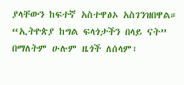ያላቸውን ከፍተኛ አስተዋፅኦ አስገንዝበዋል።
“ኢትዮጵያ ከግል ፍላጎታችን በላይ ናት” በማለትም ሁሉም ዜጎች ለሰላም፣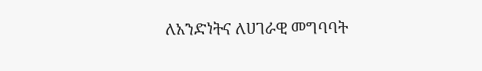ለአንድነትና ለሀገራዊ መግባባት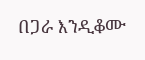በጋራ እንዲቆሙ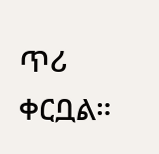ጥሪ ቀርቧል።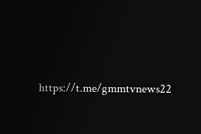https://t.me/gmmtvnews22